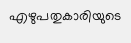എഴുപതുകാരിയുടെ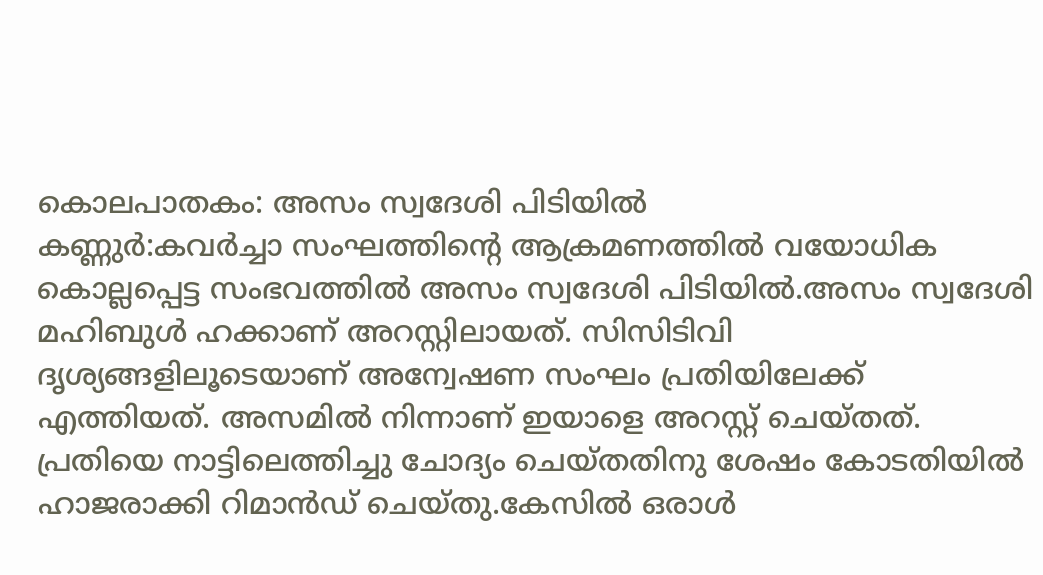കൊലപാതകം: അസം സ്വദേശി പിടിയിൽ
കണ്ണുർ:കവർച്ചാ സംഘത്തിന്റെ ആക്രമണത്തിൽ വയോധിക കൊല്ലപ്പെട്ട സംഭവത്തിൽ അസം സ്വദേശി പിടിയിൽ.അസം സ്വദേശി മഹിബുൾ ഹക്കാണ് അറസ്റ്റിലായത്. സിസിടിവി ദൃശ്യങ്ങളിലൂടെയാണ് അന്വേഷണ സംഘം പ്രതിയിലേക്ക് എത്തിയത്. അസമിൽ നിന്നാണ് ഇയാളെ അറസ്റ്റ് ചെയ്തത്. പ്രതിയെ നാട്ടിലെത്തിച്ചു ചോദ്യം ചെയ്തതിനു ശേഷം കോടതിയിൽ ഹാജരാക്കി റിമാൻഡ് ചെയ്തു.കേസിൽ ഒരാൾ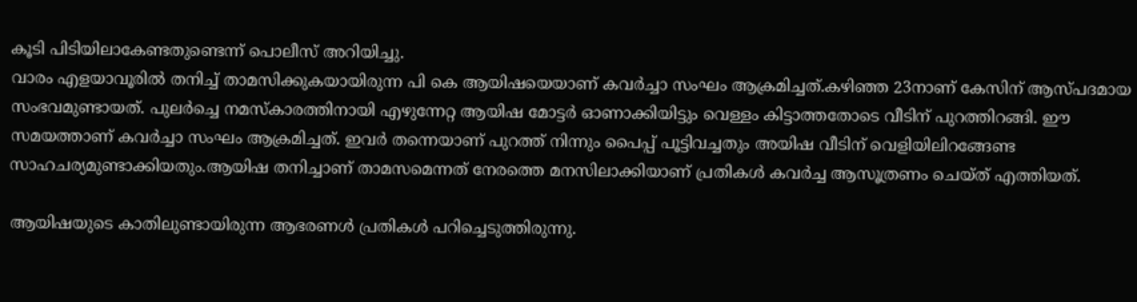കൂടി പിടിയിലാകേണ്ടതുണ്ടെന്ന് പൊലീസ് അറിയിച്ചു.
വാരം എളയാവൂരിൽ തനിച്ച് താമസിക്കുകയായിരുന്ന പി കെ ആയിഷയെയാണ് കവർച്ചാ സംഘം ആക്രമിച്ചത്.കഴിഞ്ഞ 23നാണ് കേസിന് ആസ്പദമായ സംഭവമുണ്ടായത്. പുലർച്ചെ നമസ്കാരത്തിനായി എഴുന്നേറ്റ ആയിഷ മോട്ടർ ഓണാക്കിയിട്ടും വെള്ളം കിട്ടാത്തതോടെ വീടിന് പുറത്തിറങ്ങി. ഈ സമയത്താണ് കവർച്ചാ സംഘം ആക്രമിച്ചത്. ഇവർ തന്നെയാണ് പുറത്ത് നിന്നും പൈപ്പ് പൂട്ടിവച്ചതും അയിഷ വീടിന് വെളിയിലിറങ്ങേണ്ട സാഹചര്യമുണ്ടാക്കിയതും.ആയിഷ തനിച്ചാണ് താമസമെന്നത് നേരത്തെ മനസിലാക്കിയാണ് പ്രതികൾ കവർച്ച ആസൂത്രണം ചെയ്ത് എത്തിയത്.

ആയിഷയുടെ കാതിലുണ്ടായിരുന്ന ആഭരണൾ പ്രതികൾ പറിച്ചെടുത്തിരുന്നു.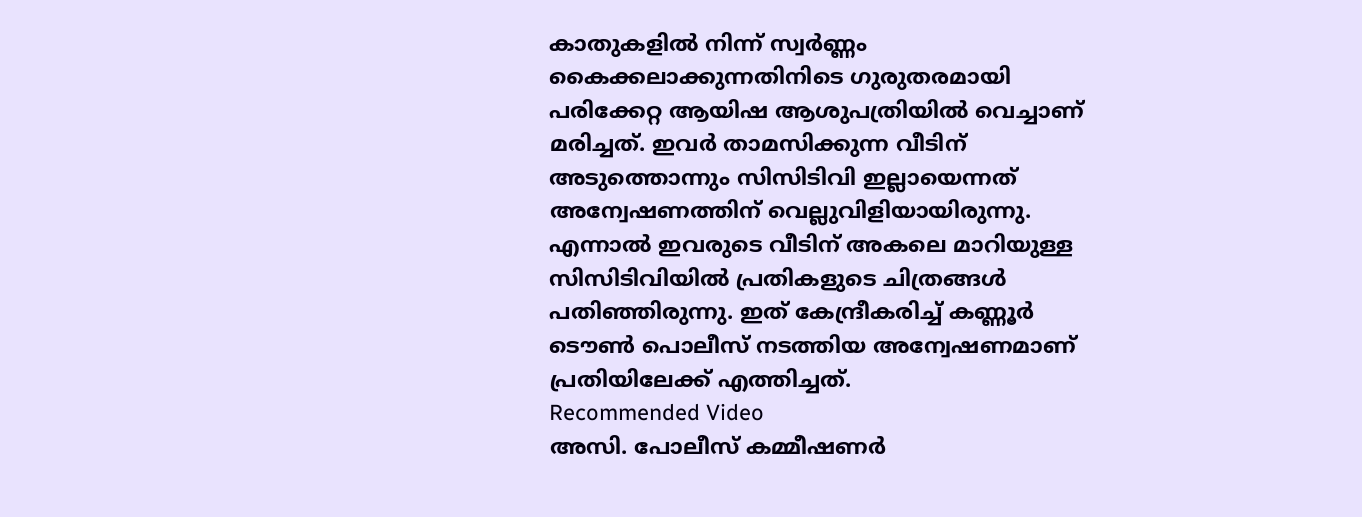കാതുകളിൽ നിന്ന് സ്വർണ്ണം കൈക്കലാക്കുന്നതിനിടെ ഗുരുതരമായി പരിക്കേറ്റ ആയിഷ ആശുപത്രിയിൽ വെച്ചാണ് മരിച്ചത്. ഇവർ താമസിക്കുന്ന വീടിന് അടുത്തൊന്നും സിസിടിവി ഇല്ലായെന്നത് അന്വേഷണത്തിന് വെല്ലുവിളിയായിരുന്നു. എന്നാൽ ഇവരുടെ വീടിന് അകലെ മാറിയുള്ള സിസിടിവിയിൽ പ്രതികളുടെ ചിത്രങ്ങൾ പതിഞ്ഞിരുന്നു. ഇത് കേന്ദ്രീകരിച്ച് കണ്ണൂർ ടൌൺ പൊലീസ് നടത്തിയ അന്വേഷണമാണ് പ്രതിയിലേക്ക് എത്തിച്ചത്.
Recommended Video
അസി. പോലീസ് കമ്മീഷണർ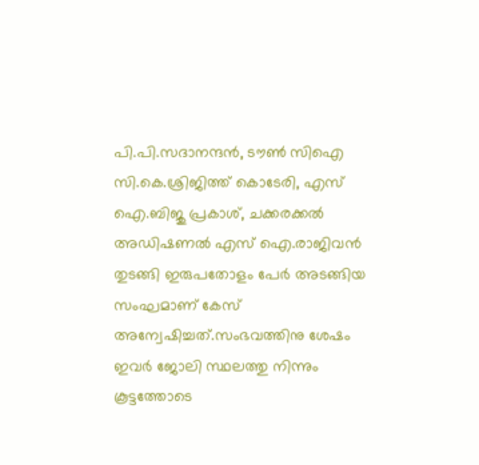പി.പി.സദാനന്ദൻ, ടൗൺ സിഐ സി.കെ.ശ്രിജിത്ത് കൊടേരി, എസ് ഐ.ബിജു പ്രകാശ്, ചക്കരക്കൽ അഡിഷണൽ എസ് ഐ.രാജിവൻ തുടങ്ങി ഇരുപതോളം പേർ അടങ്ങിയ സംഘമാണ് കേസ് അന്വേഷിച്ചത്.സംഭവത്തിനു ശേഷം ഇവർ ജോലി സ്ഥലത്തു നിന്നും കൂട്ടത്തോടെ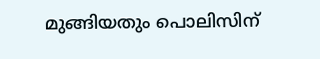മുങ്ങിയതും പൊലിസിന്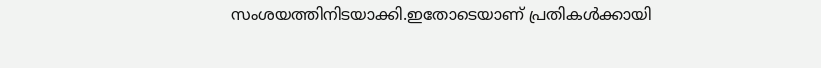സംശയത്തിനിടയാക്കി.ഇതോടെയാണ് പ്രതികൾക്കായി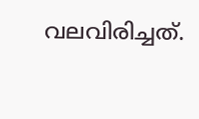വലവിരിച്ചത്.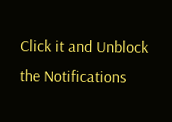Click it and Unblock the Notifications